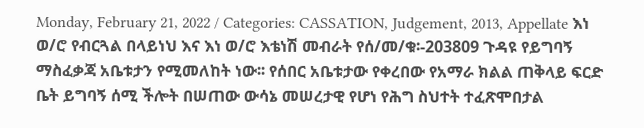Monday, February 21, 2022 / Categories: CASSATION, Judgement, 2013, Appellate እነ ወ/ሮ የብርጓል በላይነህ እና እነ ወ/ሮ እቴነሽ መብራት የሰ/መ/ቁ፡-203809 ጉዳዩ የይግባኝ ማስፈቃጃ አቤቱታን የሚመለከት ነው፡፡ የሰበር አቤቱታው የቀረበው የአማራ ክልል ጠቅላይ ፍርድ ቤት ይግባኝ ሰሚ ችሎት በሠጠው ውሳኔ መሠረታዊ የሆነ የሕግ ስህተት ተፈጽሞበታል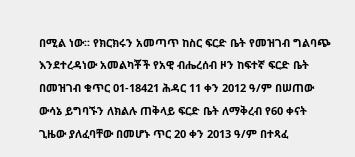በሚል ነው፡፡ የክርክሩን አመጣጥ ከስር ፍርድ ቤት የመዝገብ ግልባጭ እንደተረዳነው አመልካቾች የአዊ ብሔረሰብ ዞን ከፍተኛ ፍርድ ቤት በመዝገብ ቁጥር 01-18421 ሕዳር 11 ቀን 2012 ዓ/ም በሠጠው ውሳኔ ይግባኙን ለክልሉ ጠቅላይ ፍርድ ቤት ለማቅረብ የ60 ቀናት ጊዜው ያለፈባቸው በመሆኑ ጥር 20 ቀን 2013 ዓ/ም በተጻፈ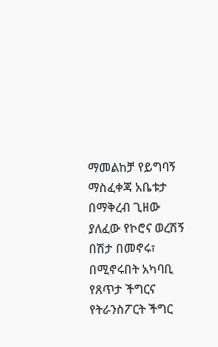ማመልከቻ የይግባኝ ማስፈቀጃ አቤቱታ በማቅረብ ጊዘው ያለፈው የኮሮና ወረሽኝ በሽታ በመኖሩ፣ በሚኖሩበት አካባቢ የጸጥታ ችግርና የትራንስፖርት ችግር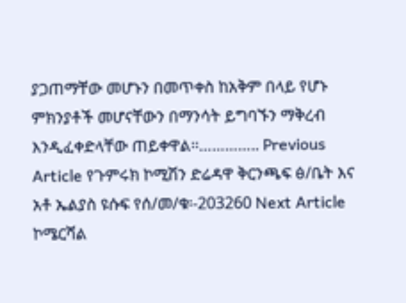ያጋጠማቸው መሆኑን በመጥቀስ ከአቅም በላይ የሆኑ ምክንያቶች መሆናቸውን በማንሳት ይግባኙን ማቅረብ እንዲፈቀድላቸው ጠይቀዋል፡፡………….. Previous Article የጉምሩክ ኮሚሽን ድሬዳዋ ቅርንጫፍ ፅ/ቤት እና አቶ ኤልያስ ዩሱፍ የሰ/መ/ቁ፡-203260 Next Article ኮሜርሻል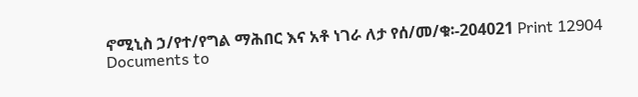ኖሚኒስ ኃ/የተ/የግል ማሕበር እና አቶ ነገራ ለታ የሰ/መ/ቁ፡-204021 Print 12904 Documents to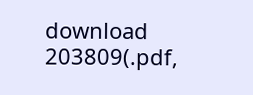download 203809(.pdf,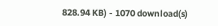828.94 KB) - 1070 download(s)